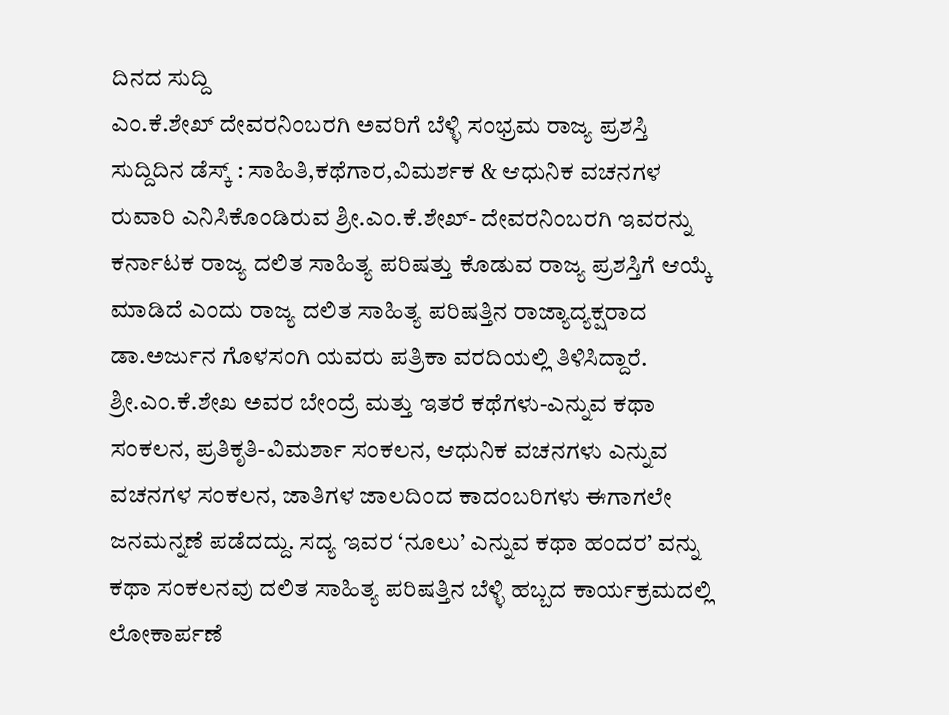ದಿನದ ಸುದ್ದಿ
ಎಂ.ಕೆ.ಶೇಖ್ ದೇವರನಿಂಬರಗಿ ಅವರಿಗೆ ಬೆಳ್ಳಿ ಸಂಭ್ರಮ ರಾಜ್ಯ ಪ್ರಶಸ್ತಿ
ಸುದ್ದಿದಿನ ಡೆಸ್ಕ್ : ಸಾಹಿತಿ,ಕಥೆಗಾರ,ವಿಮರ್ಶಕ & ಆಧುನಿಕ ವಚನಗಳ ರುವಾರಿ ಎನಿಸಿಕೊಂಡಿರುವ ಶ್ರೀ.ಎಂ.ಕೆ.ಶೇಖ್- ದೇವರನಿಂಬರಗಿ ಇವರನ್ನು ಕರ್ನಾಟಕ ರಾಜ್ಯ ದಲಿತ ಸಾಹಿತ್ಯ ಪರಿಷತ್ತು ಕೊಡುವ ರಾಜ್ಯ ಪ್ರಶಸ್ತಿಗೆ ಆಯ್ಕೆ ಮಾಡಿದೆ ಎಂದು ರಾಜ್ಯ ದಲಿತ ಸಾಹಿತ್ಯ ಪರಿಷತ್ತಿನ ರಾಜ್ಯಾದ್ಯಕ್ಷರಾದ ಡಾ.ಅರ್ಜುನ ಗೊಳಸಂಗಿ ಯವರು ಪತ್ರಿಕಾ ವರದಿಯಲ್ಲಿ ತಿಳಿಸಿದ್ದಾರೆ.
ಶ್ರೀ.ಎಂ.ಕೆ.ಶೇಖ ಅವರ ಬೇಂದ್ರೆ ಮತ್ತು ಇತರೆ ಕಥೆಗಳು-ಎನ್ನುವ ಕಥಾ ಸಂಕಲನ, ಪ್ರತಿಕೃತಿ-ವಿಮರ್ಶಾ ಸಂಕಲನ, ಆಧುನಿಕ ವಚನಗಳು ಎನ್ನುವ ವಚನಗಳ ಸಂಕಲನ, ಜಾತಿಗಳ ಜಾಲದಿಂದ ಕಾದಂಬರಿಗಳು ಈಗಾಗಲೇ ಜನಮನ್ನಣೆ ಪಡೆದದ್ದು. ಸದ್ಯ ಇವರ ‘ನೂಲು’ ಎನ್ನುವ ಕಥಾ ಹಂದರ’ ವನ್ನು ಕಥಾ ಸಂಕಲನವು ದಲಿತ ಸಾಹಿತ್ಯ ಪರಿಷತ್ತಿನ ಬೆಳ್ಳಿ ಹಬ್ಬದ ಕಾರ್ಯಕ್ರಮದಲ್ಲಿ ಲೋಕಾರ್ಪಣೆ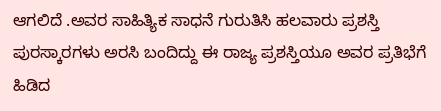ಆಗಲಿದೆ .ಅವರ ಸಾಹಿತ್ಯಿಕ ಸಾಧನೆ ಗುರುತಿಸಿ ಹಲವಾರು ಪ್ರಶಸ್ತಿ ಪುರಸ್ಕಾರಗಳು ಅರಸಿ ಬಂದಿದ್ದು ಈ ರಾಜ್ಯ ಪ್ರಶಸ್ತಿಯೂ ಅವರ ಪ್ರತಿಭೆಗೆ ಹಿಡಿದ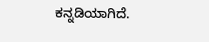ಕನ್ನಡಿಯಾಗಿದೆ.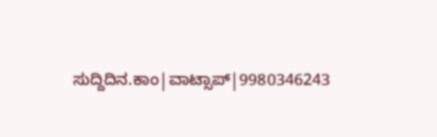ಸುದ್ದಿದಿನ.ಕಾಂ|ವಾಟ್ಸಾಪ್|9980346243